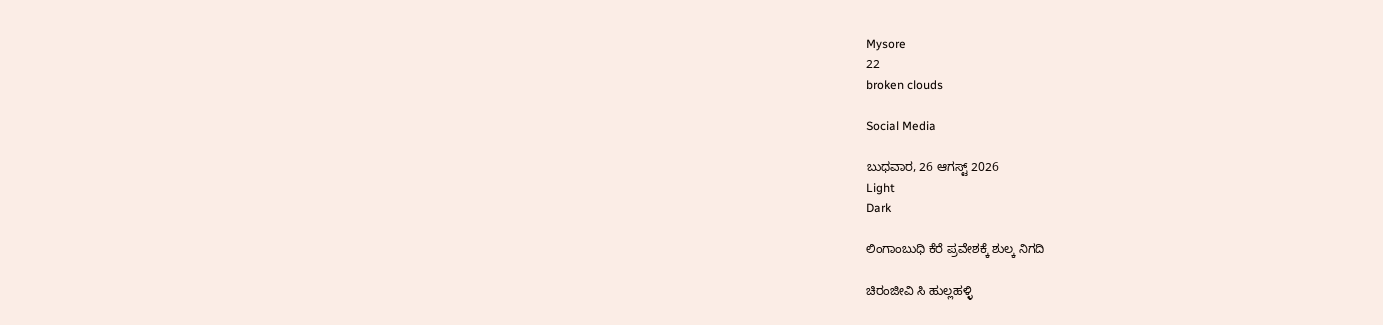Mysore
22
broken clouds

Social Media

ಬುಧವಾರ, 26 ಆಗಸ್ಟ್ 2026
Light
Dark

ಲಿಂಗಾಂಬುಧಿ ಕೆರೆ ಪ್ರವೇಶಕ್ಕೆ ಶುಲ್ಕ ನಿಗದಿ

ಚಿರಂಜೀವಿ ಸಿ ಹುಲ್ಲಹಳ್ಳಿ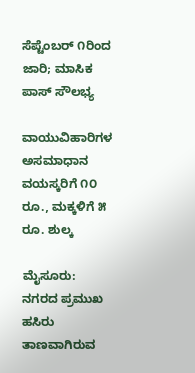ಸೆಪ್ಟೆಂಬರ್ ೧ರಿಂದ ಜಾರಿ; ಮಾಸಿಕ ಪಾಸ್ ಸೌಲಭ್ಯ

ವಾಯುವಿಹಾರಿಗಳ ಅಸಮಾಧಾನ ವಯಸ್ಕರಿಗೆ ೧೦ ರೂ., ಮಕ್ಕಳಿಗೆ ೫ ರೂ. ಶುಲ್ಕ

ಮೈಸೂರು: ನಗರದ ಪ್ರಮುಖ ಹಸಿರು ತಾಣವಾಗಿರುವ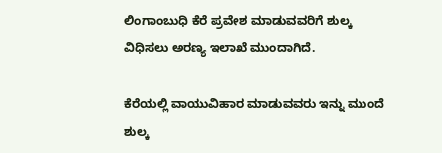ಲಿಂಗಾಂಬುಧಿ ಕೆರೆ ಪ್ರವೇಶ ಮಾಡುವವರಿಗೆ ಶುಲ್ಕ ವಿಧಿಸಲು ಅರಣ್ಯ ಇಲಾಖೆ ಮುಂದಾಗಿದೆ.

ಕೆರೆಯಲ್ಲಿ ವಾಯುವಿಹಾರ ಮಾಡುವವರು ಇನ್ನು ಮುಂದೆ ಶುಲ್ಕ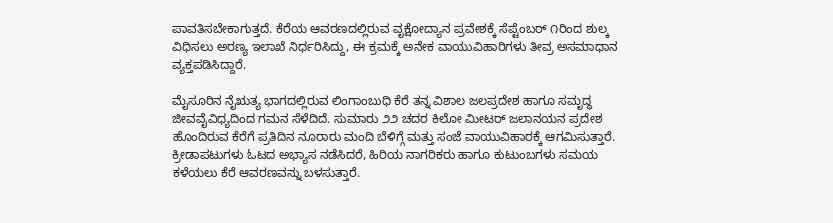ಪಾವತಿಸಬೇಕಾಗುತ್ತದೆ. ಕೆರೆಯ ಆವರಣದಲ್ಲಿರುವ ವೃಕ್ಷೋದ್ಯಾನ ಪ್ರವೇಶಕ್ಕೆ ಸೆಪ್ಟೆಂಬರ್ ೧ರಿಂದ ಶುಲ್ಕ ವಿಧಿಸಲು ಅರಣ್ಯ ಇಲಾಖೆ ನಿರ್ಧರಿಸಿದ್ದು, ಈ ಕ್ರಮಕ್ಕೆ ಅನೇಕ ವಾಯುವಿಹಾರಿಗಳು ತೀವ್ರ ಅಸಮಾಧಾನ ವ್ಯಕ್ತಪಡಿಸಿದ್ದಾರೆ.

ಮೈಸೂರಿನ ನೈಋತ್ಯ ಭಾಗದಲ್ಲಿರುವ ಲಿಂಗಾಂಬುಧಿ ಕೆರೆ ತನ್ನ ವಿಶಾಲ ಜಲಪ್ರದೇಶ ಹಾಗೂ ಸಮೃದ್ಧ ಜೀವವೈವಿಧ್ಯದಿಂದ ಗಮನ ಸೆಳೆದಿದೆ. ಸುಮಾರು ೨೨ ಚದರ ಕಿಲೋ ಮೀಟರ್ ಜಲಾನಯನ ಪ್ರದೇಶ ಹೊಂದಿರುವ ಕೆರೆಗೆ ಪ್ರತಿದಿನ ನೂರಾರು ಮಂದಿ ಬೆಳಿಗ್ಗೆ ಮತ್ತು ಸಂಜೆ ವಾಯುವಿಹಾರಕ್ಕೆ ಆಗಮಿಸುತ್ತಾರೆ. ಕ್ರೀಡಾಪಟುಗಳು ಓಟದ ಅಭ್ಯಾಸ ನಡೆಸಿದರೆ, ಹಿರಿಯ ನಾಗರಿಕರು ಹಾಗೂ ಕುಟುಂಬಗಳು ಸಮಯ ಕಳೆಯಲು ಕೆರೆ ಆವರಣವನ್ನು ಬಳಸುತ್ತಾರೆ.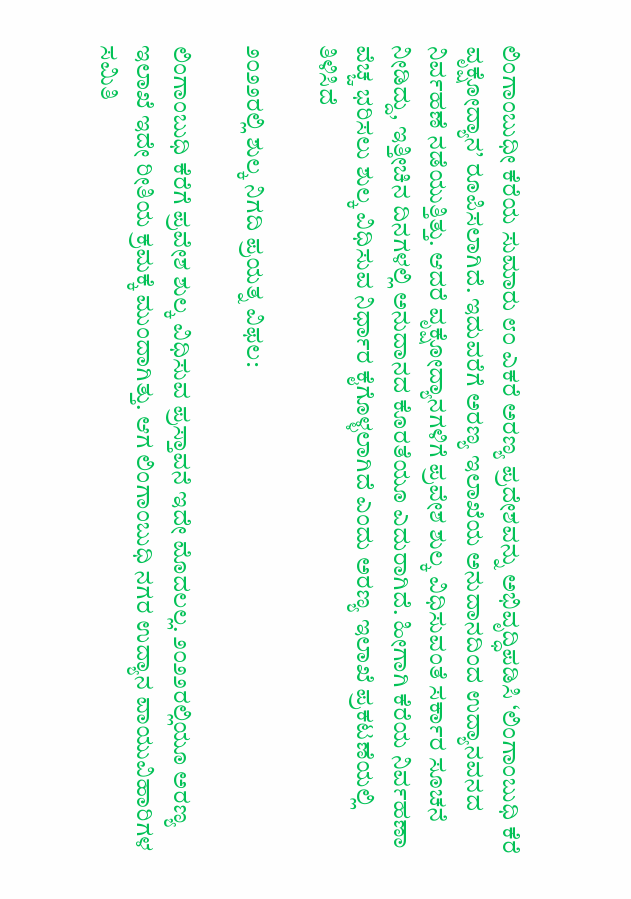ಲಿಂಗಾಂಬುಧೀ ಕೆರೆಯ ಸುಮಾರು ೮೦ ಎಕರೆ ಅರಣ್ಯ ಪ್ರದೇಶವನ್ನು ಅಭಿವೃದ್ಧಿಪಡಿಸಿ ‘ಲಿಂಗಾಂಬುಧಿ ಕೆರೆ ವೃಕ್ಷೋದ್ಯಾನ’ ರೂಪಿಸಲಾಗಿದೆ. ಇದುವರೆಗೆ ಅರಣ್ಯ ಇಲಾಖೆಯ ಅನುದಾನದಿಂದ ಉದ್ಯಾನವನದ ನಿರ್ವಹಣೆ ನಡೆಯುತ್ತಿತ್ತು. ಆದರೆ ವೃಕ್ಷೋದ್ಯಾನಗಳಿಗೆ ಪ್ರವೇಶ ಶುಲ್ಕ ವಿಧಿಸುವಂತೆ ಸರ್ಕಾರ ಸೂಚನೆ ನೀಡಿದ್ದು, ಇತ್ತೀಚಿನ ದಿನಗಳಲ್ಲಿ ಅನುದಾನದ ಕೊರತೆಯೂ ಎದುರಾಗಿದೆ. ಹೀಗಾಗಿ ಕೆರೆಯ ನಿರ್ವಹಣಾ ವೆಚ್ಚ ಭರಿಸಲು ಶುಲ್ಕ ವಿಧಿಸುವ ನಿರ್ಧಾರ ಕೈಗೊಳ್ಳಲಾಗಿದೆ ಎಂದು ಅರಣ್ಯ ಇಲಾಖೆ ಪ್ರಕಟಣೆಯಲ್ಲಿ ತಿಳಿಸಿದೆ

೨೦೨೨ರಲ್ಲಿ ಶುಲ್ಕ ನಿಗದಿ ಪ್ರಯತ್ನ ವಿಫಲ:

ಲಿಂಗಾಂಬುಧಿ ಕೆರೆಗೆ ಪ್ರವೇಶ ಶುಲ್ಕ ವಿಧಿಸುವ ಪ್ರಸ್ತಾವನೆ ಇದೇ ಮೊದಲಲ್ಲ. ೨೦೨೨ರಲ್ಲಿಯೂ ಅರಣ್ಯ ಇಲಾಖೆ ಇದೇ ರೀತಿಯ ಕ್ರಮಕ್ಕೆ ಮುಂದಾಗಿತ್ತು. ಆಗ ಲಿಂಗಾಂಬುಧಿ ನಗರ ಉದ್ಯಾನ ವಾಯುವಿಹಾರಿಗಳ ಸಮಿತಿ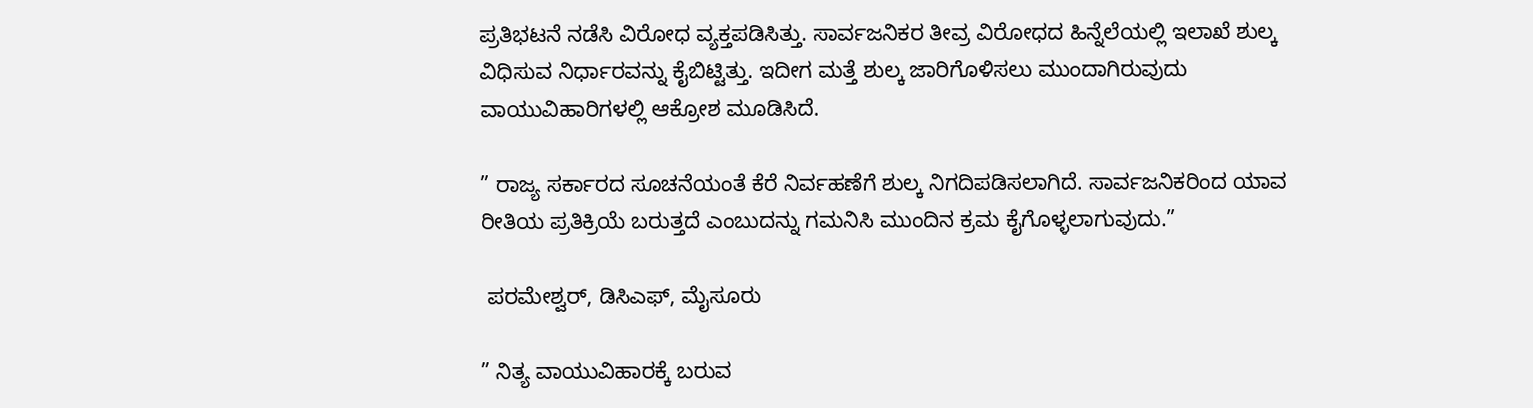ಪ್ರತಿಭಟನೆ ನಡೆಸಿ ವಿರೋಧ ವ್ಯಕ್ತಪಡಿಸಿತ್ತು. ಸಾರ್ವಜನಿಕರ ತೀವ್ರ ವಿರೋಧದ ಹಿನ್ನೆಲೆಯಲ್ಲಿ ಇಲಾಖೆ ಶುಲ್ಕ ವಿಧಿಸುವ ನಿರ್ಧಾರವನ್ನು ಕೈಬಿಟ್ಟಿತ್ತು. ಇದೀಗ ಮತ್ತೆ ಶುಲ್ಕ ಜಾರಿಗೊಳಿಸಲು ಮುಂದಾಗಿರುವುದು ವಾಯುವಿಹಾರಿಗಳಲ್ಲಿ ಆಕ್ರೋಶ ಮೂಡಿಸಿದೆ.

” ರಾಜ್ಯ ಸರ್ಕಾರದ ಸೂಚನೆಯಂತೆ ಕೆರೆ ನಿರ್ವಹಣೆಗೆ ಶುಲ್ಕ ನಿಗದಿಪಡಿಸಲಾಗಿದೆ. ಸಾರ್ವಜನಿಕರಿಂದ ಯಾವ ರೀತಿಯ ಪ್ರತಿಕ್ರಿಯೆ ಬರುತ್ತದೆ ಎಂಬುದನ್ನು ಗಮನಿಸಿ ಮುಂದಿನ ಕ್ರಮ ಕೈಗೊಳ್ಳಲಾಗುವುದು.”

 ಪರಮೇಶ್ವರ್, ಡಿಸಿಎಫ್, ಮೈಸೂರು

” ನಿತ್ಯ ವಾಯುವಿಹಾರಕ್ಕೆ ಬರುವ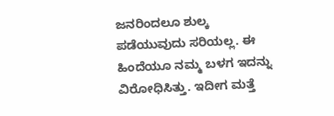ಜನರಿಂದಲೂ ಶುಲ್ಕ ಪಡೆಯುವುದು ಸರಿಯಲ್ಲ. ಈ ಹಿಂದೆಯೂ ನಮ್ಮ ಬಳಗ ಇದನ್ನು ವಿರೋಧಿಸಿತ್ತು. ಇದೀಗ ಮತ್ತೆ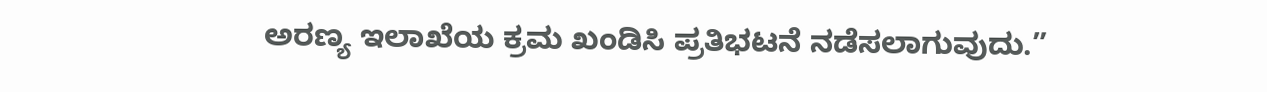ಅರಣ್ಯ ಇಲಾಖೆಯ ಕ್ರಮ ಖಂಡಿಸಿ ಪ್ರತಿಭಟನೆ ನಡೆಸಲಾಗುವುದು.”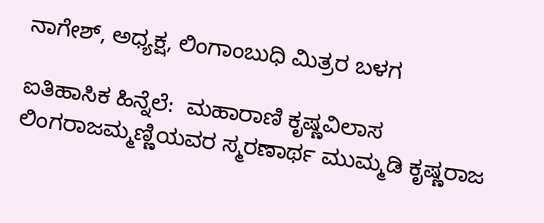ನಾಗೇಶ್, ಅಧ್ಯಕ್ಷ, ಲಿಂಗಾಂಬುಧಿ ಮಿತ್ರರ ಬಳಗ

ಐತಿಹಾಸಿಕ ಹಿನ್ನೆಲೆ:  ಮಹಾರಾಣಿ ಕೃಷ್ಣವಿಲಾಸ ಲಿಂಗರಾಜಮ್ಮಣ್ಣಿಯವರ ಸ್ಮರಣಾರ್ಥ ಮುಮ್ಮಡಿ ಕೃಷ್ಣರಾಜ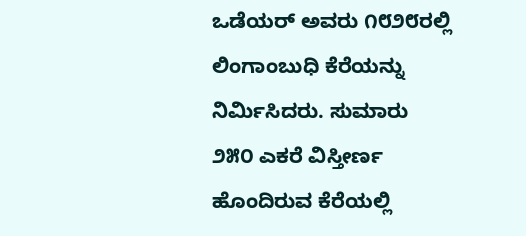ಒಡೆಯರ್ ಅವರು ೧೮೨೮ರಲ್ಲಿ ಲಿಂಗಾಂಬುಧಿ ಕೆರೆಯನ್ನು ನಿರ್ಮಿಸಿದರು. ಸುಮಾರು ೨೫೦ ಎಕರೆ ವಿಸ್ತೀರ್ಣ ಹೊಂದಿರುವ ಕೆರೆಯಲ್ಲಿ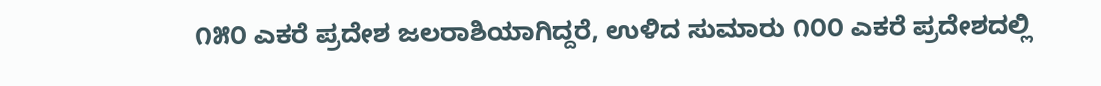೧೫೦ ಎಕರೆ ಪ್ರದೇಶ ಜಲರಾಶಿಯಾಗಿದ್ದರೆ, ಉಳಿದ ಸುಮಾರು ೧೦೦ ಎಕರೆ ಪ್ರದೇಶದಲ್ಲಿ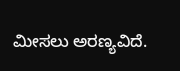ಮೀಸಲು ಅರಣ್ಯವಿದೆ.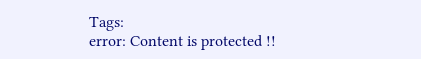Tags:
error: Content is protected !!